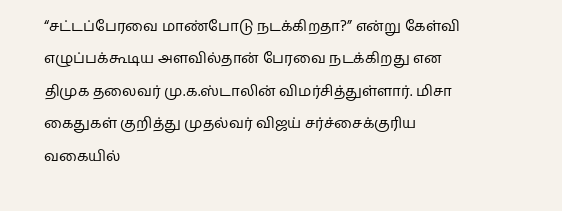“சட்டப்பேரவை மாண்போடு நடக்கிறதா?” என்று கேள்வி எழுப்பக்கூடிய அளவில்தான் பேரவை நடக்கிறது என திமுக தலைவர் மு.க.ஸ்டாலின் விமர்சித்துள்ளார். மிசா கைதுகள் குறித்து முதல்வர் விஜய் சர்ச்சைக்குரிய வகையில்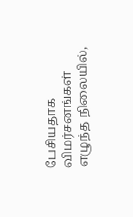பேசியதாக விமர்சனங்கள் எழுந்த நிலையில்,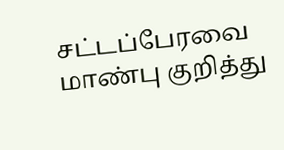சட்டப்பேரவை மாண்பு குறித்து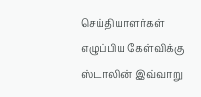செய்தியாளர்கள் எழுப்பிய கேள்விக்கு ஸ்டாலின் இவ்வாறு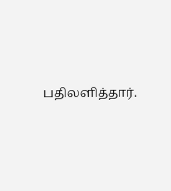பதிலளித்தார்.